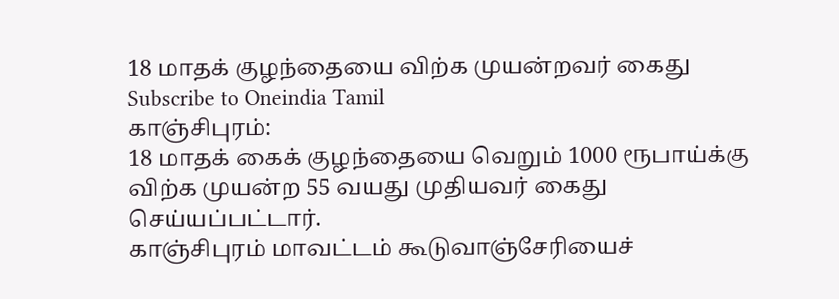18 மாதக் குழந்தையை விற்க முயன்றவர் கைது
Subscribe to Oneindia Tamil
காஞ்சிபுரம்:
18 மாதக் கைக் குழந்தையை வெறும் 1000 ரூபாய்க்கு விற்க முயன்ற 55 வயது முதியவர் கைது செய்யப்பட்டார்.
காஞ்சிபுரம் மாவட்டம் கூடுவாஞ்சேரியைச்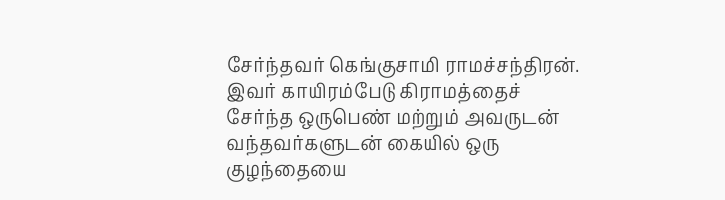சேர்ந்தவர் கெங்குசாமி ராமச்சந்திரன். இவர் காயிரம்பேடு கிராமத்தைச் சேர்ந்த ஒருபெண் மற்றும் அவருடன் வந்தவர்களுடன் கையில் ஒரு குழந்தையை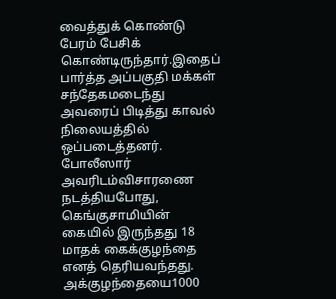வைத்துக் கொண்டு பேரம் பேசிக் கொண்டிருந்தார்.இதைப் பார்த்த அப்பகுதி மக்கள் சந்தேகமடைந்து அவரைப் பிடித்து காவல் நிலையத்தில் ஒப்படைத்தனர். போலீஸார் அவரிடம்விசாரணை நடத்தியபோது, கெங்குசாமியின் கையில் இருந்தது 18 மாதக் கைக்குழந்தை எனத் தெரியவந்தது. அக்குழந்தையை1000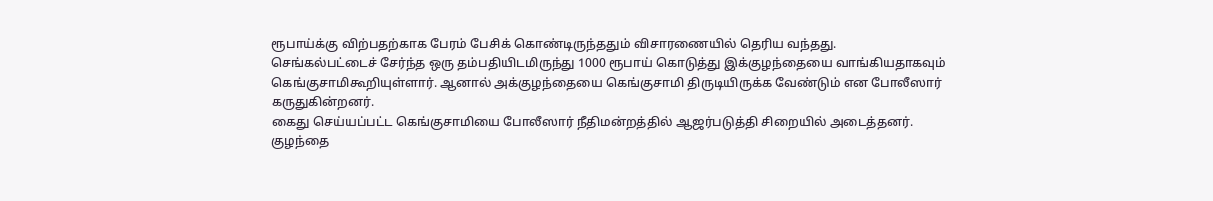ரூபாய்க்கு விற்பதற்காக பேரம் பேசிக் கொண்டிருந்ததும் விசாரணையில் தெரிய வந்தது.
செங்கல்பட்டைச் சேர்ந்த ஒரு தம்பதியிடமிருந்து 1000 ரூபாய் கொடுத்து இக்குழந்தையை வாங்கியதாகவும் கெங்குசாமிகூறியுள்ளார். ஆனால் அக்குழந்தையை கெங்குசாமி திருடியிருக்க வேண்டும் என போலீஸார் கருதுகின்றனர்.
கைது செய்யப்பட்ட கெங்குசாமியை போலீஸார் நீதிமன்றத்தில் ஆஜர்படுத்தி சிறையில் அடைத்தனர். குழந்தை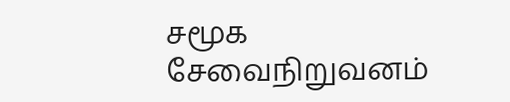சமூக சேவைநிறுவனம்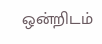ஒன்றிடம்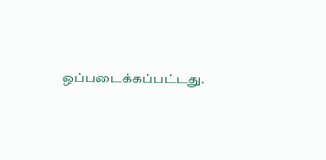ஒப்படைக்கப்பட்டது.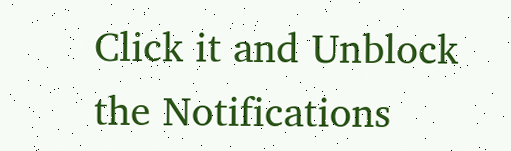Click it and Unblock the Notifications